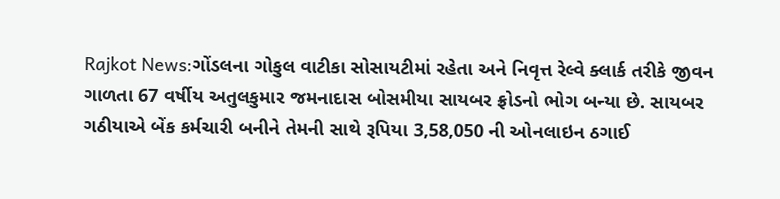Rajkot News:ગોંડલના ગોકુલ વાટીકા સોસાયટીમાં રહેતા અને નિવૃત્ત રેલ્વે ક્લાર્ક તરીકે જીવન ગાળતા 67 વર્ષીય અતુલકુમાર જમનાદાસ બોસમીયા સાયબર ફ્રોડનો ભોગ બન્યા છે. સાયબર ગઠીયાએ બેંક કર્મચારી બનીને તેમની સાથે રૂપિયા 3,58,050 ની ઓનલાઇન ઠગાઈ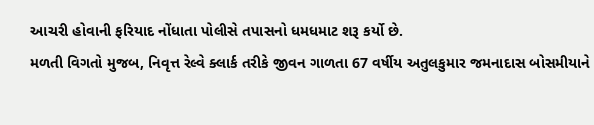આચરી હોવાની ફરિયાદ નોંધાતા પોલીસે તપાસનો ધમધમાટ શરૂ કર્યો છે.
મળતી વિગતો મુજબ, નિવૃત્ત રેલ્વે ક્લાર્ક તરીકે જીવન ગાળતા 67 વર્ષીય અતુલકુમાર જમનાદાસ બોસમીયાને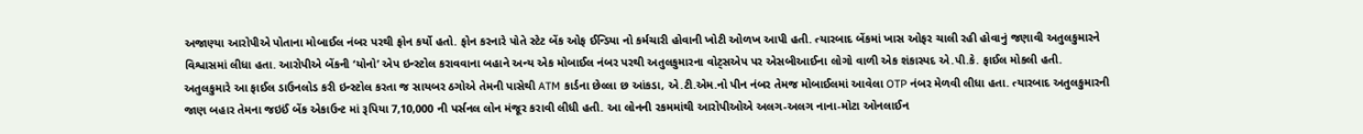અજાણ્યા આરોપીએ પોતાના મોબાઈલ નંબર પરથી ફોન કર્યો હતો. ફોન કરનારે પોતે સ્ટેટ બેંક ઓફ ઈન્ડિયા નો કર્મચારી હોવાની ખોટી ઓળખ આપી હતી. ત્યારબાદ બેંકમાં ખાસ ઓફર ચાલી રહી હોવાનું જણાવી અતુલકુમારને વિશ્વાસમાં લીધા હતા. આરોપીએ બેંકની ‘યોનો’ એપ ઇન્સ્ટોલ કરાવવાના બહાને અન્ય એક મોબાઈલ નંબર પરથી અતુલકુમારના વોટ્સએપ પર એસબીઆઈના લોગો વાળી એક શંકાસ્પદ એ.પી.કે. ફાઈલ મોકલી હતી.
અતુલકુમારે આ ફાઈલ ડાઉનલોડ કરી ઇન્સ્ટોલ કરતા જ સાયબર ઠગોએ તેમની પાસેથી ATM કાર્ડના છેલ્લા છ આંકડા, એ.ટી.એમ.નો પીન નંબર તેમજ મોબાઈલમાં આવેલા OTP નંબર મેળવી લીધા હતા. ત્યારબાદ અતુલકુમારની જાણ બહાર તેમના જઇઈં બેંક એકાઉન્ટ માં રૂપિયા 7,10,000 ની પર્સનલ લોન મંજૂર કરાવી લીધી હતી. આ લોનની રકમમાંથી આરોપીઓએ અલગ-અલગ નાના-મોટા ઓનલાઈન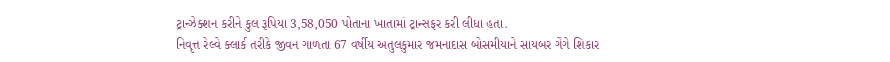ટ્રાન્ઝેક્શન કરીને કુલ રૂપિયા 3,58,050 પોતાના ખાતામાં ટ્રાન્સફર કરી લીધા હતા.
નિવૃત્ત રેલ્વે ક્લાર્ક તરીકે જીવન ગાળતા 67 વર્ષીય અતુલકુમાર જમનાદાસ બોસમીયાને સાયબર ગેંગે શિકાર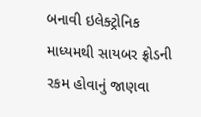બનાવી ઇલેક્ટ્રોનિક માધ્યમથી સાયબર ફ્રોડની રકમ હોવાનું જાણવા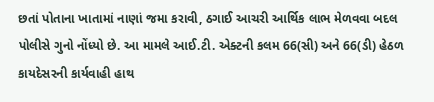છતાં પોતાના ખાતામાં નાણાં જમા કરાવી, ઠગાઈ આચરી આર્થિક લાભ મેળવવા બદલ પોલીસે ગુનો નોંધ્યો છે. આ મામલે આઈ.ટી. એક્ટની કલમ 66(સી) અને 66(ડી) હેઠળ કાયદેસરની કાર્યવાહી હાથ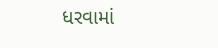ધરવામાં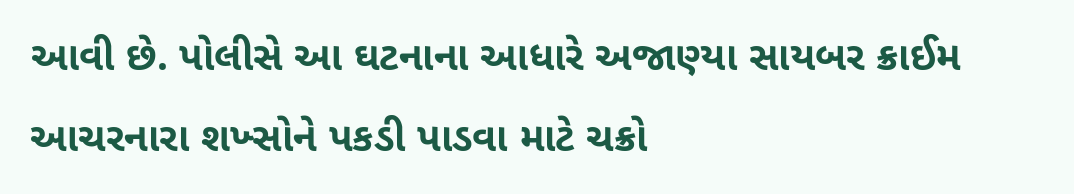આવી છે. પોલીસે આ ઘટનાના આધારે અજાણ્યા સાયબર ક્રાઈમ આચરનારા શખ્સોને પકડી પાડવા માટે ચક્રો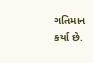ગતિમાન કર્યા છે.